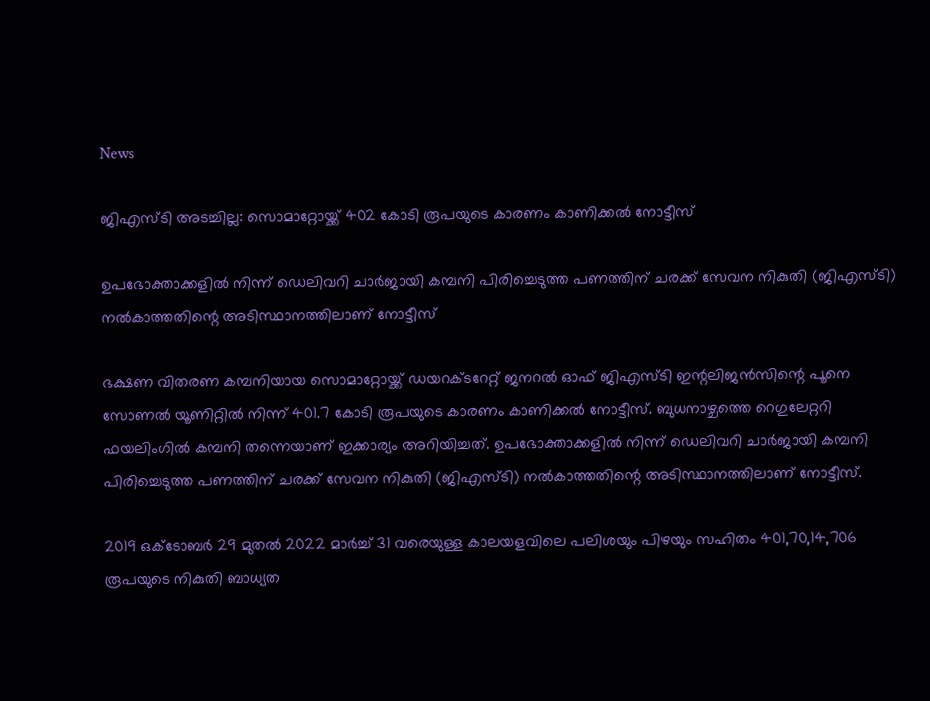News

ജിഎസ്ടി അടച്ചില്ല: സൊമാറ്റോയ്ക്ക് 402 കോടി രൂപയുടെ കാരണം കാണിക്കല്‍ നോട്ടീസ്

ഉപഭോക്താക്കളില്‍ നിന്ന് ഡെലിവറി ചാര്‍ജായി കമ്പനി പിരിച്ചെടുത്ത പണത്തിന് ചരക്ക് സേവന നികുതി (ജിഎസ്ടി) നല്‍കാത്തതിന്റെ അടിസ്ഥാനത്തിലാണ് നോട്ടീസ്

ഭക്ഷണ വിതരണ കമ്പനിയായ സൊമാറ്റോയ്ക്ക് ഡയറക്ടറേറ്റ് ജനറല്‍ ഓഫ് ജിഎസ്ടി ഇന്റലിജന്‍സിന്റെ പൂനെ സോണല്‍ യൂണിറ്റില്‍ നിന്ന് 401.7 കോടി രൂപയുടെ കാരണം കാണിക്കല്‍ നോട്ടീസ്. ബുധനാഴ്ചത്തെ റെഗുലേറ്ററി ഫയലിംഗില്‍ കമ്പനി തന്നെയാണ് ഇക്കാര്യം അറിയിച്ചത്. ഉപഭോക്താക്കളില്‍ നിന്ന് ഡെലിവറി ചാര്‍ജായി കമ്പനി പിരിച്ചെടുത്ത പണത്തിന് ചരക്ക് സേവന നികുതി (ജിഎസ്ടി) നല്‍കാത്തതിന്റെ അടിസ്ഥാനത്തിലാണ് നോട്ടീസ്.

2019 ഒക്ടോബര്‍ 29 മുതല്‍ 2022 മാര്‍ച്ച് 31 വരെയുള്ള കാലയളവിലെ പലിശയും പിഴയും സഹിതം 401,70,14,706 രൂപയുടെ നികുതി ബാധ്യത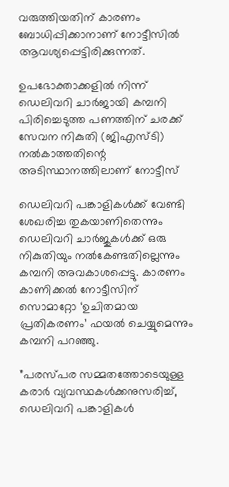വരുത്തിയതിന് കാരണം ബോധിപ്പിക്കാനാണ് നോട്ടീസില്‍ ആവശ്യപ്പെട്ടിരിക്കുന്നത്.

ഉപഭോക്താക്കളില്‍ നിന്ന് ഡെലിവറി ചാര്‍ജായി കമ്പനി പിരിച്ചെടുത്ത പണത്തിന് ചരക്ക് സേവന നികുതി (ജിഎസ്ടി) നല്‍കാത്തതിന്റെ അടിസ്ഥാനത്തിലാണ് നോട്ടീസ്

ഡെലിവറി പങ്കാളികള്‍ക്ക് വേണ്ടി ശേഖരിച്ച തുകയാണിതെന്നും ഡെലിവറി ചാര്‍ജുകള്‍ക്ക് ഒരു നികുതിയും നല്‍കേണ്ടതില്ലെന്നും കമ്പനി അവകാശപ്പെട്ടു. കാരണം കാണിക്കല്‍ നോട്ടീസിന് സൊമാറ്റോ ‘ഉചിതമായ പ്രതികരണം’ ഫയല്‍ ചെയ്യുമെന്നും കമ്പനി പറഞ്ഞു.

”പരസ്പര സമ്മതത്തോടെയുള്ള കരാര്‍ വ്യവസ്ഥകള്‍ക്കനുസരിച്ച്, ഡെലിവറി പങ്കാളികള്‍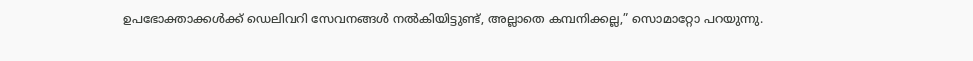ഉപഭോക്താക്കള്‍ക്ക് ഡെലിവറി സേവനങ്ങള്‍ നല്‍കിയിട്ടുണ്ട്, അല്ലാതെ കമ്പനിക്കല്ല,” സൊമാറ്റോ പറയുന്നു.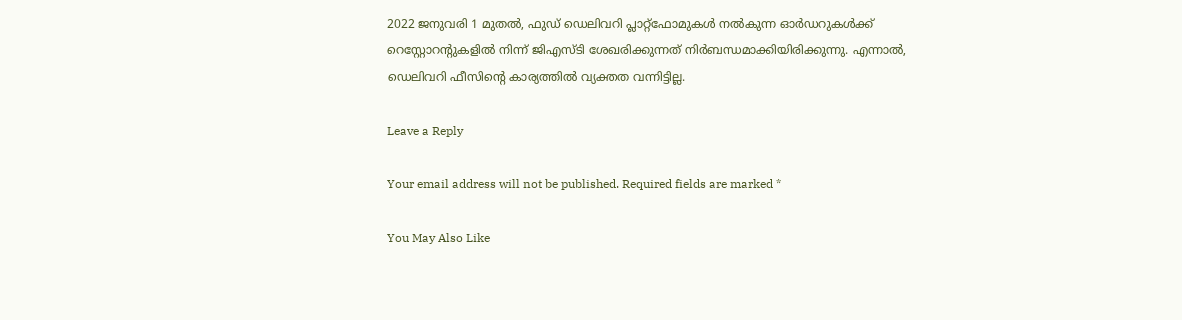2022 ജനുവരി 1 മുതല്‍, ഫുഡ് ഡെലിവറി പ്ലാറ്റ്‌ഫോമുകള്‍ നല്‍കുന്ന ഓര്‍ഡറുകള്‍ക്ക് റെസ്റ്റോറന്റുകളില്‍ നിന്ന് ജിഎസ്ടി ശേഖരിക്കുന്നത് നിര്‍ബന്ധമാക്കിയിരിക്കുന്നു. എന്നാല്‍, ഡെലിവറി ഫീസിന്റെ കാര്യത്തില്‍ വ്യക്തത വന്നിട്ടില്ല.

Leave a Reply

Your email address will not be published. Required fields are marked *

You May Also Like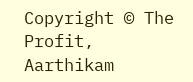Copyright © The Profit, Aarthikam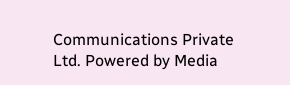Communications Private Ltd. Powered by Media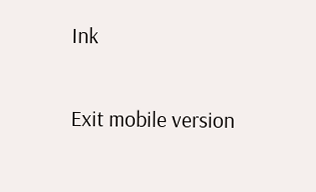Ink

Exit mobile version